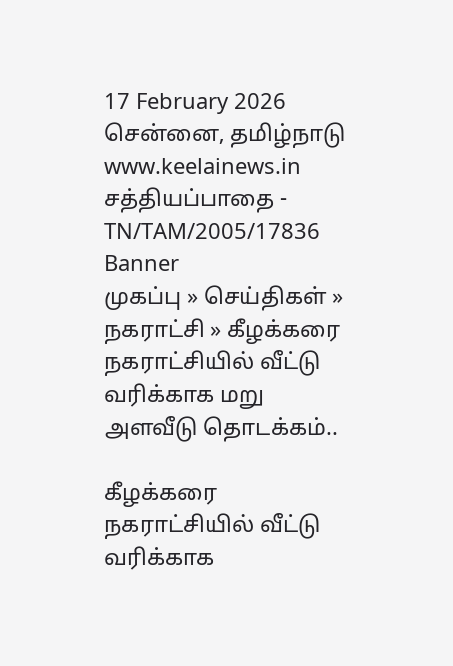17 February 2026 சென்னை, தமிழ்நாடு
www.keelainews.in
சத்தியப்பாதை - TN/TAM/2005/17836
Banner
முகப்பு » செய்திகள் » நகராட்சி » கீழக்கரை நகராட்சியில் வீட்டு வரிக்காக மறு அளவீடு தொடக்கம்..

கீழக்கரை நகராட்சியில் வீட்டு வரிக்காக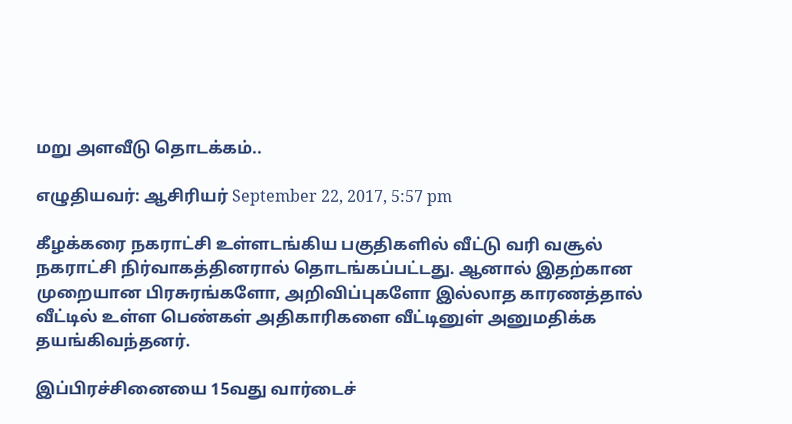மறு அளவீடு தொடக்கம்..

எழுதியவர்: ஆசிரியர் September 22, 2017, 5:57 pm

கீழக்கரை நகராட்சி உள்ளடங்கிய பகுதிகளில் வீட்டு வரி வசூல் நகராட்சி நிர்வாகத்தினரால் தொடங்கப்பட்டது. ஆனால் இதற்கான முறையான பிரசுரங்களோ, அறிவிப்புகளோ இல்லாத காரணத்தால் வீட்டில் உள்ள பெண்கள் அதிகாரிகளை வீட்டினுள் அனுமதிக்க தயங்கிவந்தனர்.

இப்பிரச்சினையை 15வது வார்டைச்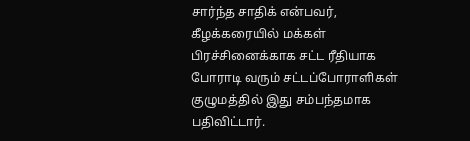சார்ந்த சாதிக் என்பவர், கீழக்கரையில் மக்கள் பிரச்சினைக்காக சட்ட ரீதியாக போராடி வரும் சட்டப்போராளிகள் குழுமத்தில் இது சம்பந்தமாக பதிவிட்டார்.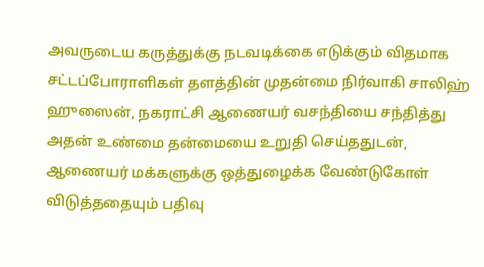அவருடைய கருத்துக்கு நடவடிக்கை எடுக்கும் விதமாக சட்டப்போராளிகள் தளத்தின் முதன்மை நிர்வாகி சாலிஹ் ஹுஸைன், நகராட்சி ஆணையர் வசந்தியை சந்தித்து அதன் உண்மை தன்மையை உறுதி செய்ததுடன், ஆணையர் மக்களுக்கு ஒத்துழைக்க வேண்டுகோள் விடுத்ததையும் பதிவு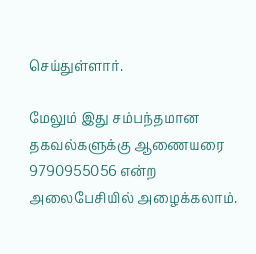செய்துள்ளார்.

மேலும் இது சம்பந்தமான தகவல்களுக்கு ஆணையரை 9790955056 என்ற அலைபேசியில் அழைக்கலாம்.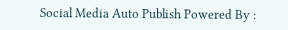Social Media Auto Publish Powered By :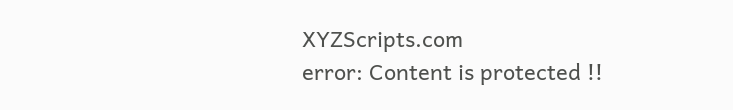XYZScripts.com
error: Content is protected !!